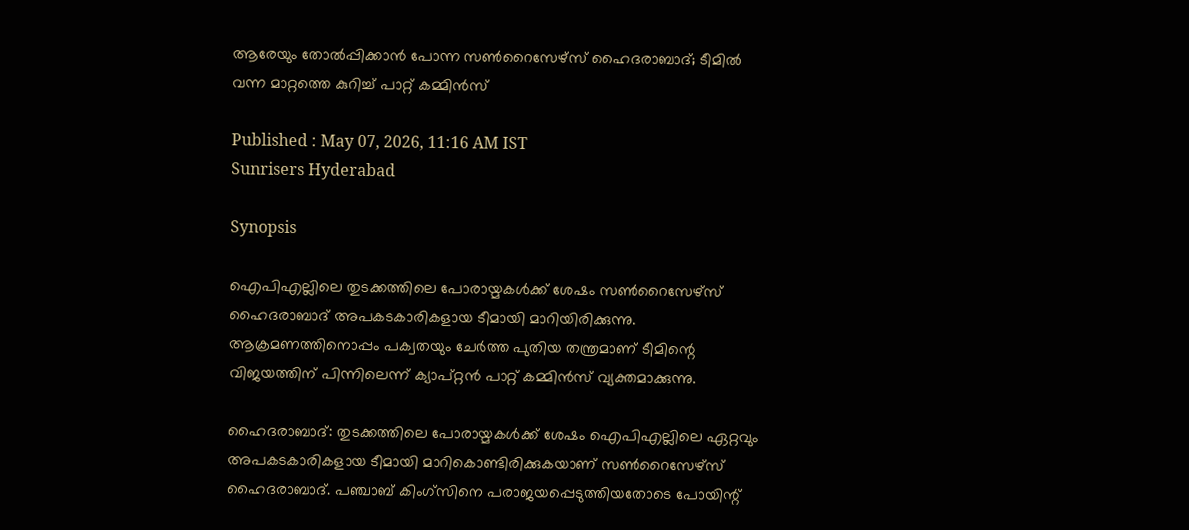ആരേയും തോല്‍പ്പിക്കാന്‍ പോന്ന സണ്‍റൈസേഴ്‌സ് ഹൈദരാബാദ്; ടീമില്‍ വന്ന മാറ്റത്തെ കുറിച്ച് പാറ്റ് കമ്മിന്‍സ്

Published : May 07, 2026, 11:16 AM IST
Sunrisers Hyderabad

Synopsis

ഐപിഎല്ലിലെ തുടക്കത്തിലെ പോരായ്മകൾക്ക് ശേഷം സൺറൈസേഴ്സ് ഹൈദരാബാദ് അപകടകാരികളായ ടീമായി മാറിയിരിക്കുന്നു. ആക്രമണത്തിനൊപ്പം പക്വതയും ചേർത്ത പുതിയ തന്ത്രമാണ് ടീമിന്റെ വിജയത്തിന് പിന്നിലെന്ന് ക്യാപ്റ്റൻ പാറ്റ് കമ്മിൻസ് വ്യക്തമാക്കുന്നു.

ഹൈദരാബാദ്: തുടക്കത്തിലെ പോരായ്മകള്‍ക്ക് ശേഷം ഐപിഎല്ലിലെ ഏറ്റവും അപകടകാരികളായ ടീമായി മാറികൊണ്ടിരിക്കുകയാണ് സണ്‍റൈസേഴ്‌സ് ഹൈദരാബാദ്. പഞ്ചാബ് കിംഗ്‌സിനെ പരാജയപ്പെടുത്തിയതോടെ പോയിന്റ്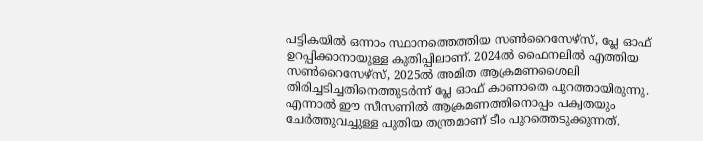പട്ടികയില്‍ ഒന്നാം സ്ഥാനത്തെത്തിയ സണ്‍റൈസേഴ്‌സ്, പ്ലേ ഓഫ് ഉറപ്പിക്കാനായുള്ള കുതിപ്പിലാണ്. 2024ല്‍ ഫൈനലില്‍ എത്തിയ സണ്‍റൈസേഴ്‌സ്, 2025ല്‍ അമിത ആക്രമണശൈലി തിരിച്ചടിച്ചതിനെത്തുടര്‍ന്ന് പ്ലേ ഓഫ് കാണാതെ പുറത്തായിരുന്നു. എന്നാല്‍ ഈ സീസണില്‍ ആക്രമണത്തിനൊപ്പം പക്വതയും ചേര്‍ത്തുവച്ചുള്ള പുതിയ തന്ത്രമാണ് ടീം പുറത്തെടുക്കുന്നത്.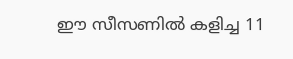ഈ സീസണില്‍ കളിച്ച 11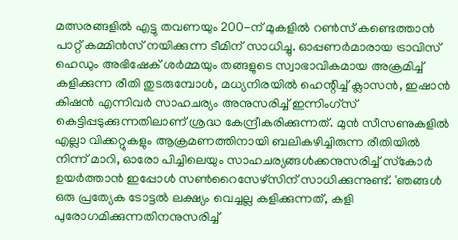മത്സരങ്ങളില്‍ എട്ടു തവണയും 200-ന് മുകളില്‍ റണ്‍സ് കണ്ടെത്താന്‍ പാറ്റ് കമ്മിന്‍സ് നയിക്കുന്ന ടീമിന് സാധിച്ചു. ഓപ്പണര്‍മാരായ ട്രാവിസ് ഹെഡും അഭിഷേക് ശര്‍മ്മയും തങ്ങളുടെ സ്വാഭാവികമായ അക്രമിച്ച് കളിക്കുന്ന രീതി തുടരുമ്പോള്‍, മധ്യനിരയില്‍ ഹെന്റിച്ച് ക്ലാസന്‍, ഇഷാന്‍ കിഷന്‍ എന്നിവര്‍ സാഹചര്യം അനുസരിച്ച് ഇന്നിംഗ്‌സ് കെട്ടിപ്പടുക്കുന്നതിലാണ് ശ്രദ്ധ കേന്ദ്രീകരിക്കുന്നത്. മുന്‍ സീസണുകളില്‍ എല്ലാ വിക്കറ്റുകളും ആക്രമണത്തിനായി ബലികഴിച്ചിരുന്ന രീതിയില്‍ നിന്ന് മാറി, ഓരോ പിച്ചിലെയും സാഹചര്യങ്ങള്‍ക്കനുസരിച്ച് സ്‌കോര്‍ ഉയര്‍ത്താന്‍ ഇപ്പോള്‍ സണ്‍റൈസേഴ്‌സിന് സാധിക്കുന്നുണ്ട്. 'ഞങ്ങള്‍ ഒരു പ്രത്യേക ടോട്ടല്‍ ലക്ഷ്യം വെച്ചല്ല കളിക്കുന്നത്, കളി പുരോഗമിക്കുന്നതിനനുസരിച്ച്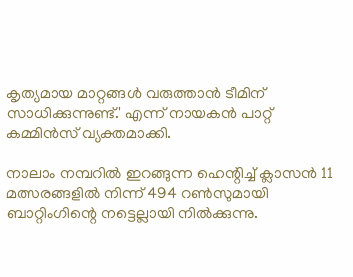കൃത്യമായ മാറ്റങ്ങള്‍ വരുത്താന്‍ ടീമിന് സാധിക്കുന്നുണ്ട്.' എന്ന് നായകന്‍ പാറ്റ് കമ്മിന്‍സ് വ്യക്തമാക്കി.

നാലാം നമ്പറില്‍ ഇറങ്ങുന്ന ഹെന്റിച്ച് ക്ലാസന്‍ 11 മത്സരങ്ങളില്‍ നിന്ന് 494 റണ്‍സുമായി ബാറ്റിംഗിന്റെ നട്ടെല്ലായി നില്‍ക്കുന്നു.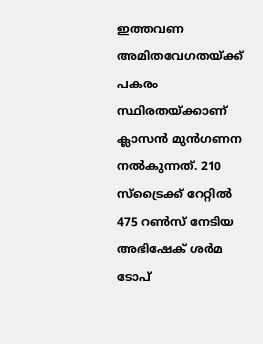ഇത്തവണ അമിതവേഗതയ്ക്ക് പകരം സ്ഥിരതയ്ക്കാണ് ക്ലാസന്‍ മുന്‍ഗണന നല്‍കുന്നത്. 210 സ്‌ട്രൈക്ക് റേറ്റില്‍ 475 റണ്‍സ് നേടിയ അഭിഷേക് ശര്‍മ ടോപ്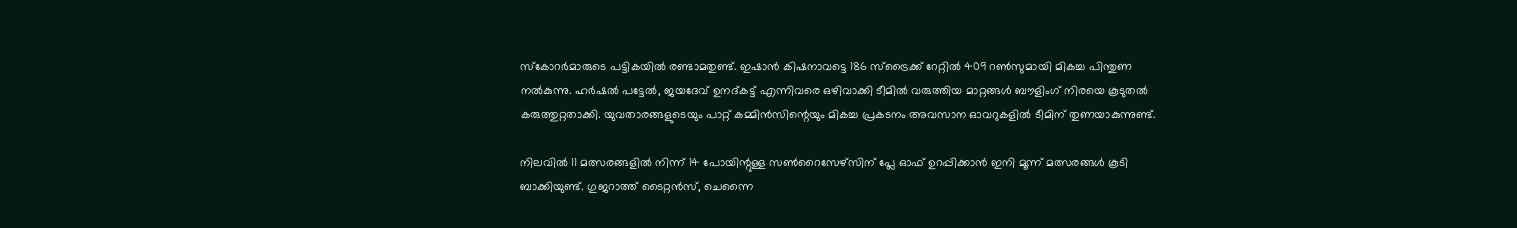സ്‌കോറര്‍മാരുടെ പട്ടികയില്‍ രണ്ടാമതുണ്ട്. ഇഷാന്‍ കിഷനാവട്ടെ 186 സ്‌ട്രൈക്ക് റേറ്റില്‍ 409 റണ്‍സുമായി മികച്ച പിന്തുണ നല്‍കുന്നു. ഹര്‍ഷല്‍ പട്ടേല്‍, ജയദേവ് ഉനദ്കട്ട് എന്നിവരെ ഒഴിവാക്കി ടീമില്‍ വരുത്തിയ മാറ്റങ്ങള്‍ ബൗളിംഗ് നിരയെ കൂടുതല്‍ കരുത്തുറ്റതാക്കി. യുവതാരങ്ങളുടെയും പാറ്റ് കമ്മിന്‍സിന്റെയും മികച്ച പ്രകടനം അവസാന ഓവറുകളില്‍ ടീമിന് തുണയാകുന്നുണ്ട്.

നിലവില്‍ 11 മത്സരങ്ങളില്‍ നിന്ന് 14 പോയിന്റുള്ള സണ്‍റൈസേഴ്‌സിന് പ്ലേ ഓഫ് ഉറപ്പിക്കാന്‍ ഇനി മൂന്ന് മത്സരങ്ങള്‍ കൂടി ബാക്കിയുണ്ട്. ഗുജറാത്ത് ടൈറ്റന്‍സ്, ചെന്നൈ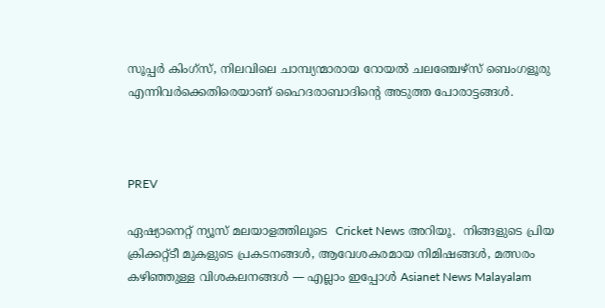സൂപ്പര്‍ കിംഗ്‌സ്, നിലവിലെ ചാമ്പ്യന്മാരായ റോയല്‍ ചലഞ്ചേഴ്‌സ് ബെംഗളൂരു എന്നിവര്‍ക്കെതിരെയാണ് ഹൈദരാബാദിന്റെ അടുത്ത പോരാട്ടങ്ങള്‍.



PREV

ഏഷ്യാനെറ്റ് ന്യൂസ് മലയാളത്തിലൂടെ  Cricket News അറിയൂ.  നിങ്ങളുടെ പ്രിയ ക്രിക്കറ്റ്ടീ മുകളുടെ പ്രകടനങ്ങൾ, ആവേശകരമായ നിമിഷങ്ങൾ, മത്സരം കഴിഞ്ഞുള്ള വിശകലനങ്ങൾ — എല്ലാം ഇപ്പോൾ Asianet News Malayalam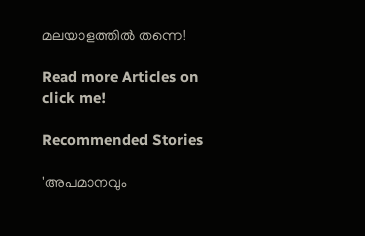മലയാളത്തിൽ തന്നെ!

Read more Articles on
click me!

Recommended Stories

'അപമാനവും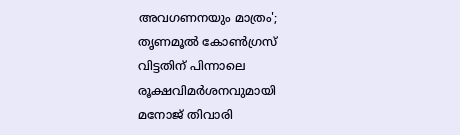അവഗണനയും മാത്രം'; തൃണമൂല്‍ കോണ്‍ഗ്രസ് വിട്ടതിന് പിന്നാലെ രൂക്ഷവിമര്‍ശനവുമായി മനോജ് തിവാരി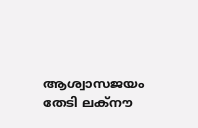ആശ്വാസജയം തേടി ലക്‌നൗ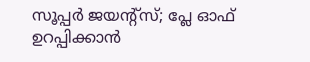സൂപ്പര്‍ ജയന്റ്‌സ്; പ്ലേ ഓഫ് ഉറപ്പിക്കാന്‍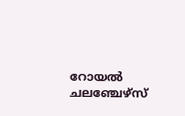റോയല്‍ ചലഞ്ചേഴ്‌സ്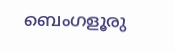ബെംഗളൂരു